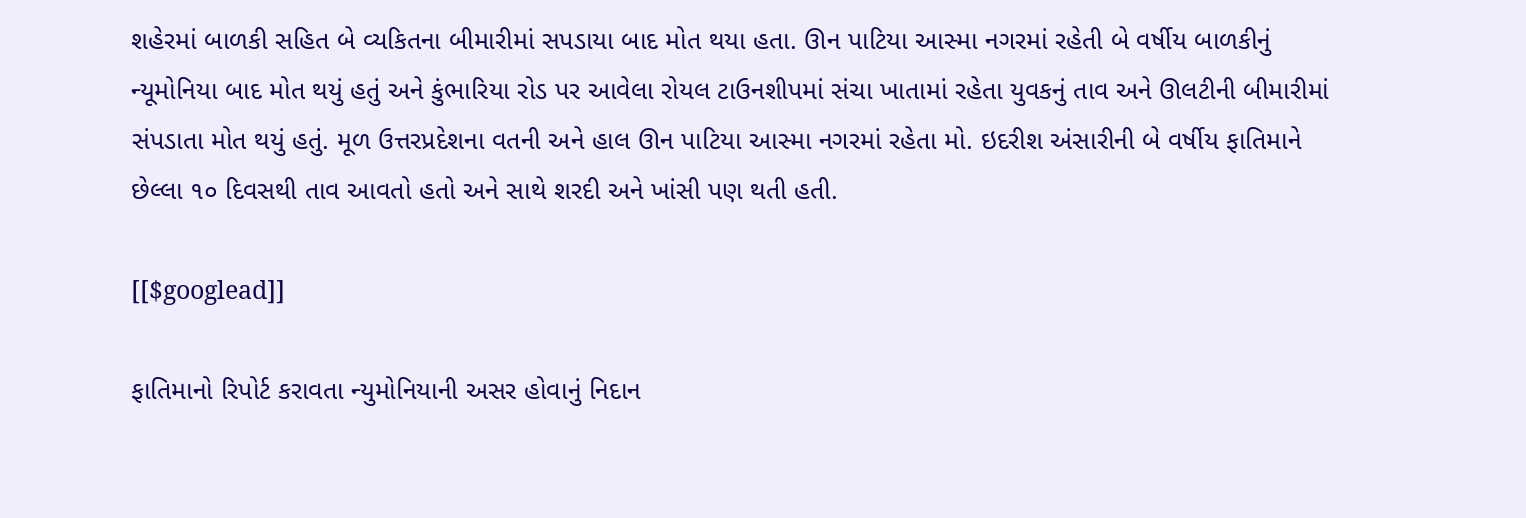શહેરમાં બાળકી સહિત બે વ્યકિતના બીમારીમાં સપડાયા બાદ મોત થયા હતા. ઊન પાટિયા આસ્મા નગરમાં રહેતી બે વર્ષીય બાળકીનું ન્યૂમોનિયા બાદ મોત થયું હતું અને કુંભારિયા રોડ પર આવેલા રોયલ ટાઉનશીપમાં સંચા ખાતામાં રહેતા યુવકનું તાવ અને ઊલટીની બીમારીમાં સંપડાતા મોત થયું હતું. મૂળ ઉત્તરપ્રદેશના વતની અને હાલ ઊન પાટિયા આસ્મા નગરમાં રહેતા મો. ઇદરીશ અંસારીની બે વર્ષીય ફાતિમાને છેલ્લા ૧૦ દિવસથી તાવ આવતો હતો અને સાથે શરદી અને ખાંસી પણ થતી હતી.

[[$googlead]]

ફાતિમાનો રિપોર્ટ કરાવતા ન્યુમોનિયાની અસર હોવાનું નિદાન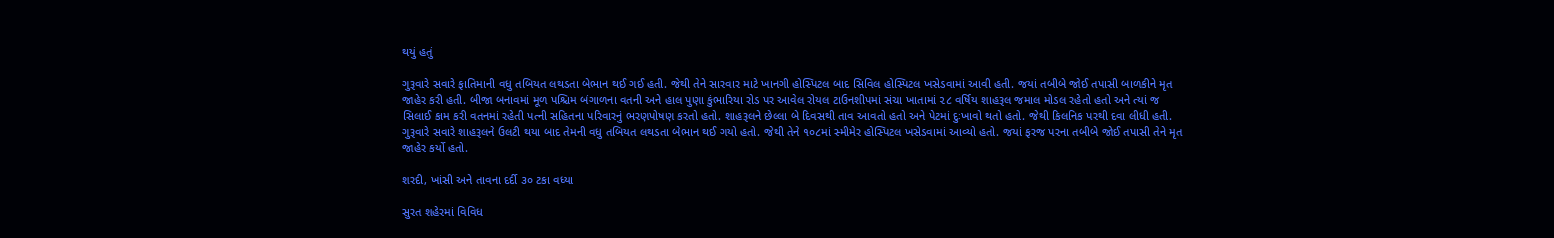થયું હતું

ગુરૂવારે સવારે ફાતિમાની વધુ તબિયત લથડતા બેભાન થઈ ગઈ હતી. જેથી તેને સારવાર માટે ખાનગી હોસ્પિટલ બાદ સિવિલ હોસ્પિટલ ખસેડવામાં આવી હતી. જયાં તબીબે જોઈ તપાસી બાળકીને મૃત જાહેર કરી હતી. બીજા બનાવમાં મૂળ પશ્ચિમ બંગાળના વતની અને હાલ પુણા કુંભારિયા રોડ પર આવેલ રોયલ ટાઉનશીપમાં સંચા ખાતામાં ૨૮ વર્ષિય શાહરૂલ જમાલ મોડલ રહેતો હતો અને ત્યાં જ સિલાઈ કામ કરી વતનમાં રહેતી પત્ની સહિતના પરિવારનું ભરણપોષણ કરતો હતો. શાહરૂલને છેલ્લા બે દિવસથી તાવ આવતો હતો અને પેટમાં દુઃખાવો થતો હતો. જેથી કિલનિક પરથી દવા લીધી હતી. ગુરૂવારે સવારે શાહરૂલને ઉલટી થયા બાદ તેમની વધુ તબિયત લથડતા બેભાન થઈ ગયો હતો. જેથી તેને ૧૦૮માં સ્મીમેર હોસ્પિટલ ખસેડવામાં આવ્યો હતો. જયાં ફરજ પરના તબીબે જોઈ તપાસી તેને મૃત જાહેર કર્યો હતો.

શરદી, ખાંસી અને તાવના દર્દી ૩૦ ટકા વધ્યા

સુરત શહેરમાં વિવિધ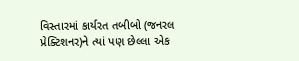વિસ્તારમાં કાર્યરત તબીબો (જનરલ પ્રેક્ટિશનર)ને ત્યાં પણ છેલ્લા એક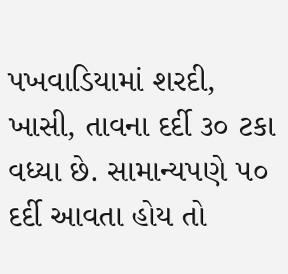પખવાડિયામાં શરદી, ખાસી, તાવના દર્દી ૩૦ ટકા વધ્યા છે. સામાન્યપણે ૫૦ દર્દી આવતા હોય તો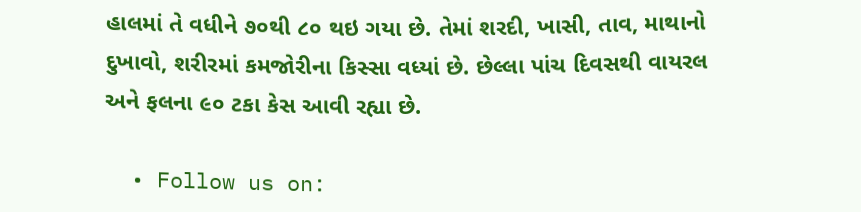હાલમાં તે વધીને ૭૦થી ૮૦ થઇ ગયા છે. તેમાં શરદી, ખાસી, તાવ, માથાનો દુખાવો, શરીરમાં કમજોરીના કિસ્સા વધ્યાં છે. છેલ્લા પાંચ દિવસથી વાયરલ અને ફલના ૯૦ ટકા કેસ આવી રહ્યા છે.

  • Follow us on: